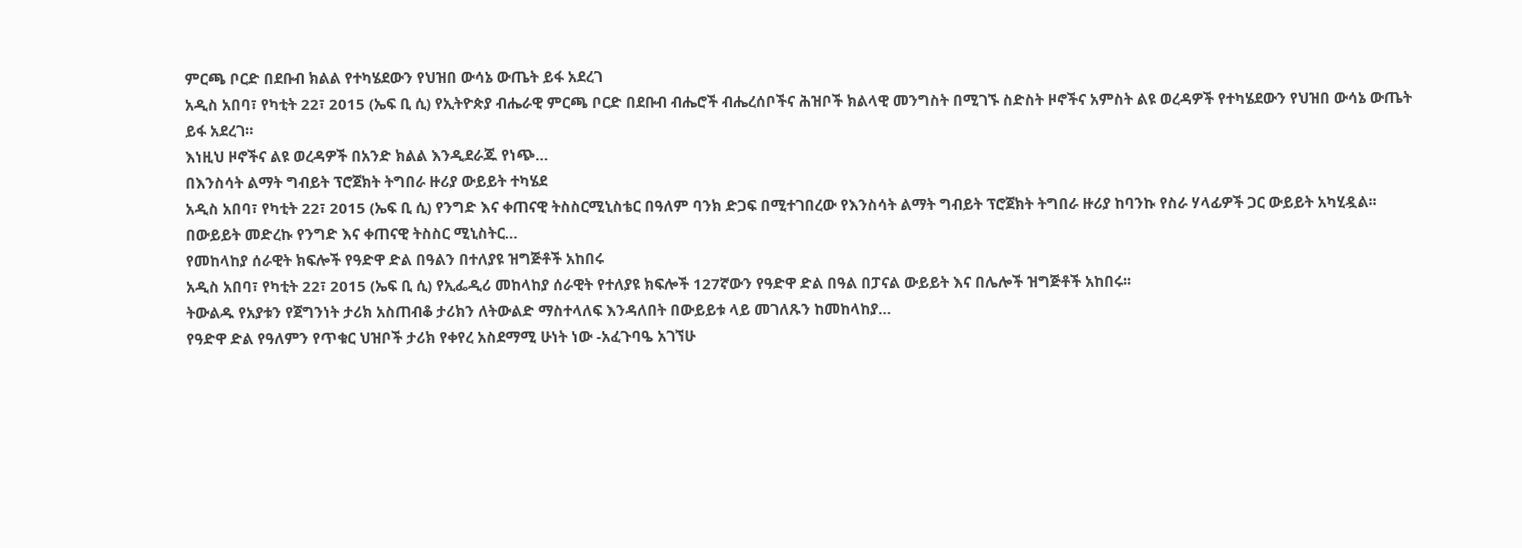ምርጫ ቦርድ በደቡብ ክልል የተካሄደውን የህዝበ ውሳኔ ውጤት ይፋ አደረገ
አዲስ አበባ፣ የካቲት 22፣ 2015 (ኤፍ ቢ ሲ) የኢትዮጵያ ብሔራዊ ምርጫ ቦርድ በደቡብ ብሔሮች ብሔረሰቦችና ሕዝቦች ክልላዊ መንግስት በሚገኙ ስድስት ዞኖችና አምስት ልዩ ወረዳዎች የተካሄደውን የህዝበ ውሳኔ ውጤት ይፋ አደረገ።
እነዚህ ዞኖችና ልዩ ወረዳዎች በአንድ ክልል እንዲደራጁ የነጭ…
በእንስሳት ልማት ግብይት ፕሮጀክት ትግበራ ዙሪያ ውይይት ተካሄደ
አዲስ አበባ፣ የካቲት 22፣ 2015 (ኤፍ ቢ ሲ) የንግድ እና ቀጠናዊ ትስስርሚኒስቴር በዓለም ባንክ ድጋፍ በሚተገበረው የእንስሳት ልማት ግብይት ፕሮጀክት ትግበራ ዙሪያ ከባንኩ የስራ ሃላፊዎች ጋር ውይይት አካሂዷል፡፡
በውይይት መድረኩ የንግድ እና ቀጠናዊ ትስስር ሚኒስትር…
የመከላከያ ሰራዊት ክፍሎች የዓድዋ ድል በዓልን በተለያዩ ዝግጅቶች አከበሩ
አዲስ አበባ፣ የካቲት 22፣ 2015 (ኤፍ ቢ ሲ) የኢፌዲሪ መከላከያ ሰራዊት የተለያዩ ክፍሎች 127ኛውን የዓድዋ ድል በዓል በፓናል ውይይት እና በሌሎች ዝግጅቶች አከበሩ፡፡
ትውልዱ የአያቱን የጀግንነት ታሪክ አስጠብቆ ታሪክን ለትውልድ ማስተላለፍ እንዳለበት በውይይቱ ላይ መገለጹን ከመከላከያ…
የዓድዋ ድል የዓለምን የጥቁር ህዝቦች ታሪክ የቀየረ አስደማሚ ሁነት ነው -አፈጉባዔ አገኘሁ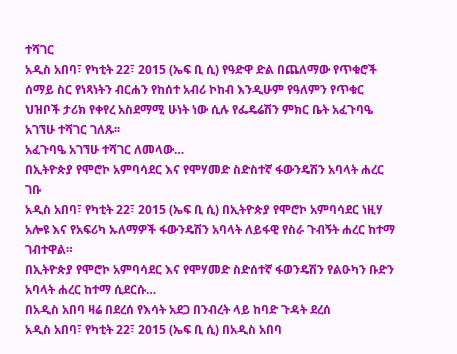ተሻገር
አዲስ አበባ፣ የካቲት 22፣ 2015 (ኤፍ ቢ ሲ) የዓድዋ ድል በጨለማው የጥቁሮች ሰማይ ስር የነጻነትን ብርሐን የከሰተ አብሪ ኮከብ እንዲሁም የዓለምን የጥቁር ህዝቦች ታሪክ የቀየረ አስደማሚ ሁነት ነው ሲሉ የፌዴሬሽን ምክር ቤት አፈጉባዔ አገኘሁ ተሻገር ገለጹ፡፡
አፈጉባዔ አገኘሁ ተሻገር ለመላው…
በኢትዮጵያ የሞሮኮ አምባሳደር እና የሞሃመድ ስድስተኛ ፋውንዴሽን አባላት ሐረር ገቡ
አዲስ አበባ፣ የካቲት 22፣ 2015 (ኤፍ ቢ ሲ) በኢትዮጵያ የሞሮኮ አምባሳደር ነዚሃ አሎዩ እና የአፍሪካ ኡለማዎች ፋውንዴሽን አባላት ለይፋዊ የስራ ጉብኝት ሐረር ከተማ ገብተዋል።
በኢትዮጵያ የሞሮኮ አምባሳደር እና የሞሃመድ ስድሰተኛ ፋወንዴሽን የልዑካን ቡድን አባላት ሐረር ከተማ ሲደርሱ…
በአዲስ አበባ ዛሬ በደረሰ የእሳት አደጋ በንብረት ላይ ከባድ ጉዳት ደረሰ
አዲስ አበባ፣ የካቲት 22፣ 2015 (ኤፍ ቢ ሲ) በአዲስ አበባ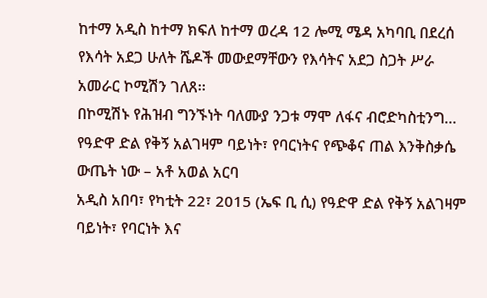ከተማ አዲስ ከተማ ክፍለ ከተማ ወረዳ 12 ሎሚ ሜዳ አካባቢ በደረሰ የእሳት አደጋ ሁለት ሼዶች መውደማቸውን የእሳትና አደጋ ስጋት ሥራ አመራር ኮሚሽን ገለጸ፡፡
በኮሚሽኑ የሕዝብ ግንኙነት ባለሙያ ንጋቱ ማሞ ለፋና ብሮድካስቲንግ…
የዓድዋ ድል የቅኝ አልገዛም ባይነት፣ የባርነትና የጭቆና ጠል እንቅስቃሴ ውጤት ነው – አቶ አወል አርባ
አዲስ አበባ፣ የካቲት 22፣ 2015 (ኤፍ ቢ ሲ) የዓድዋ ድል የቅኝ አልገዛም ባይነት፣ የባርነት እና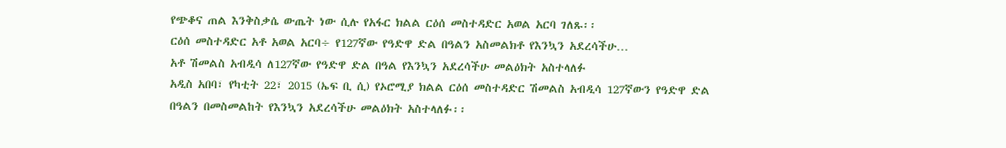የጭቆና ጠል እንቅስቃሴ ውጤት ነው ሲሉ የአፋር ክልል ርዕሰ መስተዳድር አወል አርባ ገለጹ፡፡
ርዕሰ መስተዳድር አቶ አወል አርባ÷ የ127ኛው የዓድዋ ድል በዓልን አስመልክቶ የእንኳን አደረሳችሁ…
አቶ ሽመልስ አብዲሳ ለ127ኛው የዓድዋ ድል በዓል የእንኳን አደረሳችሁ መልዕክት አስተላለፉ
አዲስ አበባ፣ የካቲት 22፣ 2015 (ኤፍ ቢ ሲ) የኦሮሚያ ክልል ርዕሰ መስተዳድር ሽመልስ አብዲሳ 127ኛውን የዓድዋ ድል በዓልን በመስመልከት የእንኳን አደረሳችሁ መልዕክት አስተላለፉ፡፡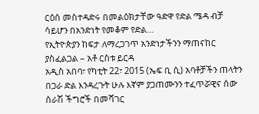ርዕሰ መስተዳድሩ በመልዕክታቸው ዓድዋ የድል ሜዳ ብቻ ሳይሆን በአንድነት የመቆም የድል…
የኢትዮጵያን ከፍታ ለማረጋገጥ አንድነታችንን ማጠናከር ያስፈልጋል – አቶ ርስቱ ይርዳ
አዲስ አበባ፣ የካቲት 22፣ 2015 (ኤፍ ቢ ሲ) አባቶቻችን ጠላትን በጋራ ድል እንዳረጉት ሁሉ እኛም ያጋጠሙንን ተፈጥሯዊና ሰው ሰራሽ ችግሮች በመሻገር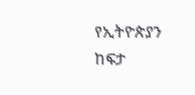የኢትዮጵያን ከፍታ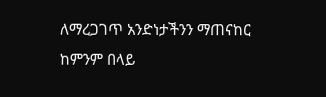ለማረጋገጥ አንድነታችንን ማጠናከር ከምንም በላይ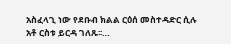አስፈላጊ ነው የደቡብ ክልል ርዕሰ መስተዳድር ሲሉ አቶ ርስቱ ይርዳ ገለጹ፡፡…